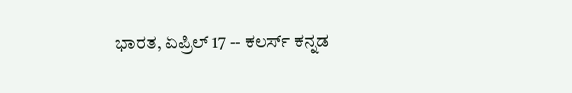ಭಾರತ, ಏಪ್ರಿಲ್ 17 -- ಕಲರ್ಸ್ ಕನ್ನಡ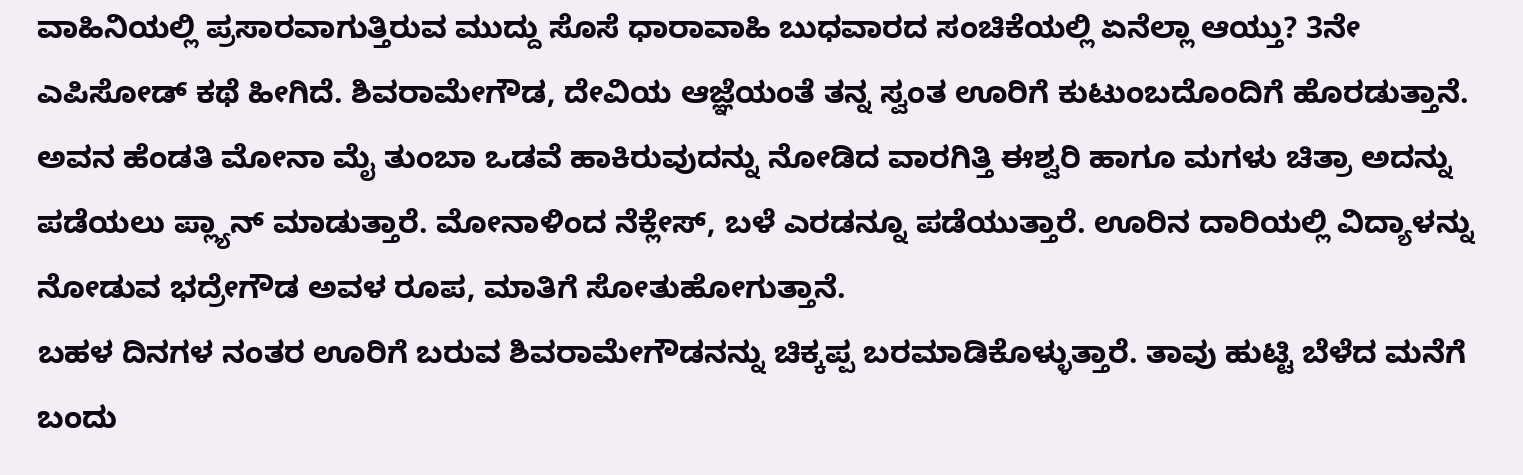ವಾಹಿನಿಯಲ್ಲಿ ಪ್ರಸಾರವಾಗುತ್ತಿರುವ ಮುದ್ದು ಸೊಸೆ ಧಾರಾವಾಹಿ ಬುಧವಾರದ ಸಂಚಿಕೆಯಲ್ಲಿ ಏನೆಲ್ಲಾ ಆಯ್ತು? 3ನೇ ಎಪಿಸೋಡ್ ಕಥೆ ಹೀಗಿದೆ. ಶಿವರಾಮೇಗೌಡ, ದೇವಿಯ ಆಜ್ಞೆಯಂತೆ ತನ್ನ ಸ್ವಂತ ಊರಿಗೆ ಕುಟುಂಬದೊಂದಿಗೆ ಹೊರಡುತ್ತಾನೆ. ಅವನ ಹೆಂಡತಿ ಮೋನಾ ಮೈ ತುಂಬಾ ಒಡವೆ ಹಾಕಿರುವುದನ್ನು ನೋಡಿದ ವಾರಗಿತ್ತಿ ಈಶ್ವರಿ ಹಾಗೂ ಮಗಳು ಚಿತ್ರಾ ಅದನ್ನು ಪಡೆಯಲು ಪ್ಲ್ಯಾನ್ ಮಾಡುತ್ತಾರೆ. ಮೋನಾಳಿಂದ ನೆಕ್ಲೇಸ್, ಬಳೆ ಎರಡನ್ನೂ ಪಡೆಯುತ್ತಾರೆ. ಊರಿನ ದಾರಿಯಲ್ಲಿ ವಿದ್ಯಾಳನ್ನು ನೋಡುವ ಭದ್ರೇಗೌಡ ಅವಳ ರೂಪ, ಮಾತಿಗೆ ಸೋತುಹೋಗುತ್ತಾನೆ.
ಬಹಳ ದಿನಗಳ ನಂತರ ಊರಿಗೆ ಬರುವ ಶಿವರಾಮೇಗೌಡನನ್ನು ಚಿಕ್ಕಪ್ಪ ಬರಮಾಡಿಕೊಳ್ಳುತ್ತಾರೆ. ತಾವು ಹುಟ್ಟಿ ಬೆಳೆದ ಮನೆಗೆ ಬಂದು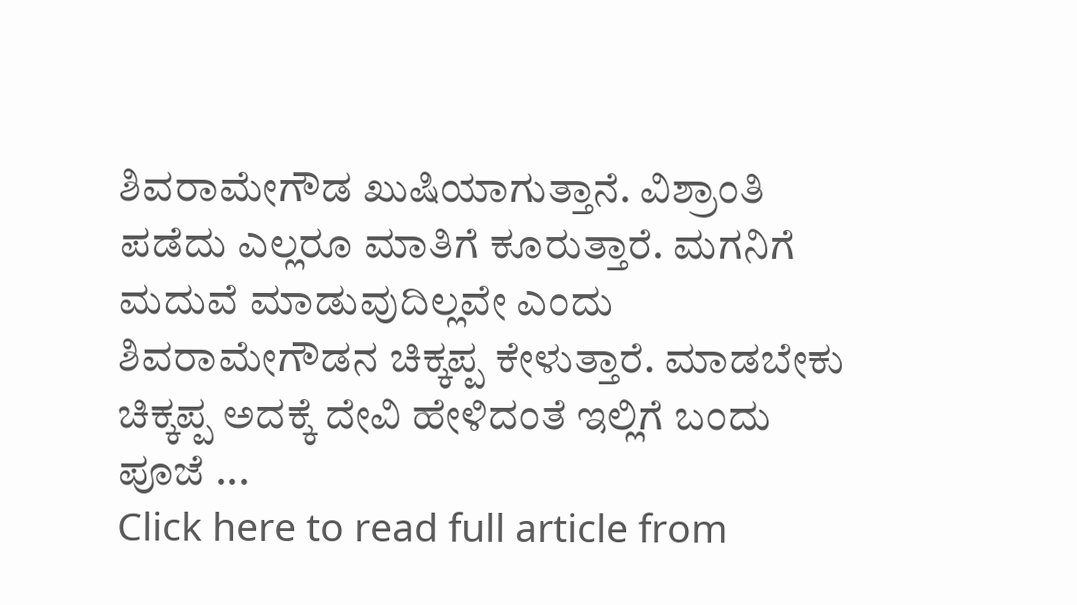ಶಿವರಾಮೇಗೌಡ ಖುಷಿಯಾಗುತ್ತಾನೆ. ವಿಶ್ರಾಂತಿ ಪಡೆದು ಎಲ್ಲರೂ ಮಾತಿಗೆ ಕೂರುತ್ತಾರೆ. ಮಗನಿಗೆ ಮದುವೆ ಮಾಡುವುದಿಲ್ಲವೇ ಎಂದು ಶಿವರಾಮೇಗೌಡನ ಚಿಕ್ಕಪ್ಪ ಕೇಳುತ್ತಾರೆ. ಮಾಡಬೇಕು ಚಿಕ್ಕಪ್ಪ ಅದಕ್ಕೆ ದೇವಿ ಹೇಳಿದಂತೆ ಇಲ್ಲಿಗೆ ಬಂದು ಪೂಜೆ ...
Click here to read full article from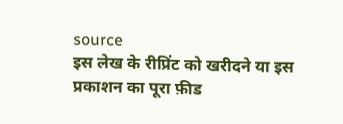source
इस लेख के रीप्रिंट को खरीदने या इस प्रकाशन का पूरा फ़ीड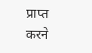प्राप्त करने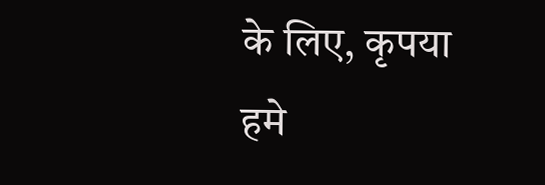के लिए, कृपया
हमे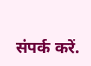संपर्क करें.